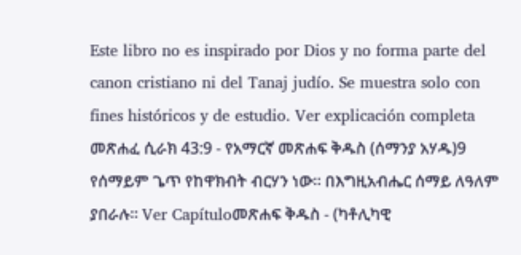Este libro no es inspirado por Dios y no forma parte del canon cristiano ni del Tanaj judío. Se muestra solo con fines históricos y de estudio. Ver explicación completa መጽሐፈ ሲራክ 43:9 - የአማርኛ መጽሐፍ ቅዱስ (ሰማንያ አሃዱ)9 የሰማይም ጌጥ የከዋክብት ብርሃን ነው። በእግዚአብሔር ሰማይ ለዓለም ያበራሉ። Ver Capítuloመጽሐፍ ቅዱስ - (ካቶሊካዊ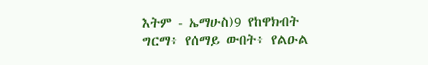እትም - ኤማሁስ)9 የከዋክብት ግርማ፥ የሰማይ ውበት፥ የልዑል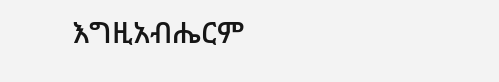እግዚአብሔርም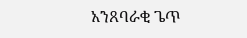አንጸባራቂ ጌጥ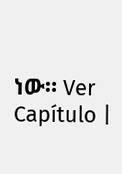ነው። Ver Capítulo |